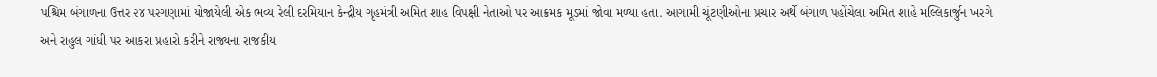પશ્ચિમ બંગાળના ઉત્તર ૨૪ પરગણામાં યોજાયેલી એક ભવ્ય રેલી દરમિયાન કેન્દ્રીય ગૃહમંત્રી અમિત શાહ વિપક્ષી નેતાઓ પર આક્રમક મૂડમાં જોવા મળ્યા હતા. આગામી ચૂંટણીઓના પ્રચાર અર્થે બંગાળ પહોંચેલા અમિત શાહે મલ્લિકાર્જુન ખરગે અને રાહુલ ગાંધી પર આકરા પ્રહારો કરીને રાજ્યના રાજકીય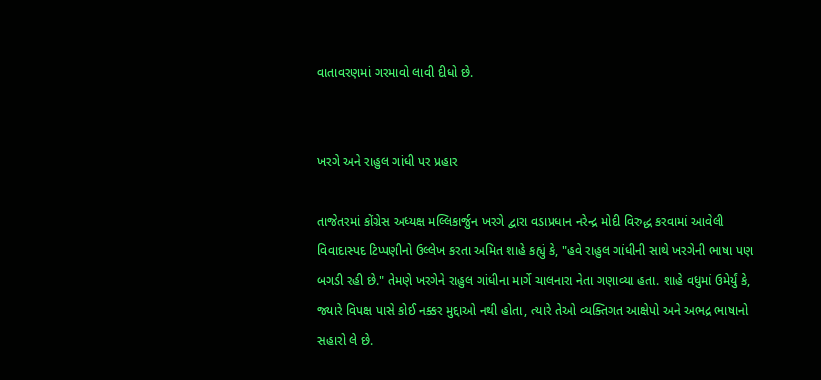વાતાવરણમાં ગરમાવો લાવી દીધો છે.


ખરગે અને રાહુલ ગાંધી પર પ્રહાર

તાજેતરમાં કોંગ્રેસ અધ્યક્ષ મલ્લિકાર્જુન ખરગે દ્વારા વડાપ્રધાન નરેન્દ્ર મોદી વિરુદ્ધ કરવામાં આવેલી વિવાદાસ્પદ ટિપ્પણીનો ઉલ્લેખ કરતા અમિત શાહે કહ્યું કે, "હવે રાહુલ ગાંધીની સાથે ખરગેની ભાષા પણ બગડી રહી છે." તેમણે ખરગેને રાહુલ ગાંધીના માર્ગે ચાલનારા નેતા ગણાવ્યા હતા. શાહે વધુમાં ઉમેર્યું કે, જ્યારે વિપક્ષ પાસે કોઈ નક્કર મુદ્દાઓ નથી હોતા, ત્યારે તેઓ વ્યક્તિગત આક્ષેપો અને અભદ્ર ભાષાનો સહારો લે છે.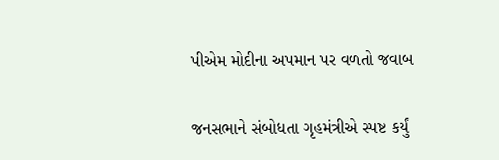પીએમ મોદીના અપમાન પર વળતો જવાબ

જનસભાને સંબોધતા ગૃહમંત્રીએ સ્પષ્ટ કર્યું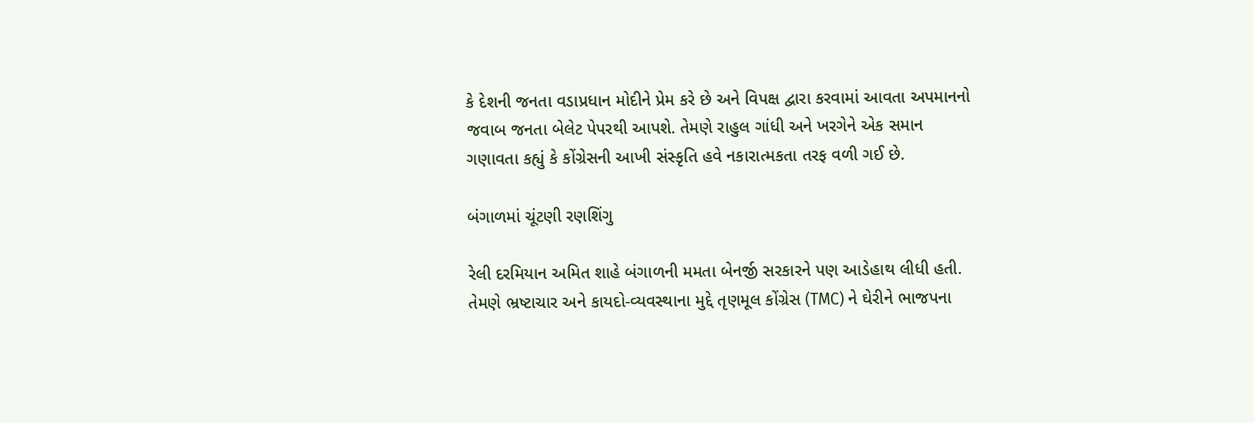કે દેશની જનતા વડાપ્રધાન મોદીને પ્રેમ કરે છે અને વિપક્ષ દ્વારા કરવામાં આવતા અપમાનનો જવાબ જનતા બેલેટ પેપરથી આપશે. તેમણે રાહુલ ગાંધી અને ખરગેને એક સમાન ગણાવતા કહ્યું કે કોંગ્રેસની આખી સંસ્કૃતિ હવે નકારાત્મકતા તરફ વળી ગઈ છે.

બંગાળમાં ચૂંટણી રણશિંગુ

રેલી દરમિયાન અમિત શાહે બંગાળની મમતા બેનર્જી સરકારને પણ આડેહાથ લીધી હતી. તેમણે ભ્રષ્ટાચાર અને કાયદો-વ્યવસ્થાના મુદ્દે તૃણમૂલ કોંગ્રેસ (TMC) ને ઘેરીને ભાજપના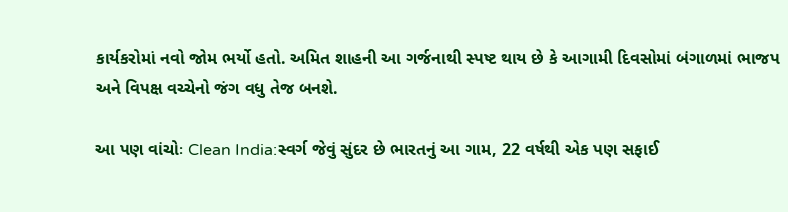કાર્યકરોમાં નવો જોમ ભર્યો હતો. અમિત શાહની આ ગર્જનાથી સ્પષ્ટ થાય છે કે આગામી દિવસોમાં બંગાળમાં ભાજપ અને વિપક્ષ વચ્ચેનો જંગ વધુ તેજ બનશે.

આ પણ વાંચોઃ Clean India:સ્વર્ગ જેવું સુંદર છે ભારતનું આ ગામ, 22 વર્ષથી એક પણ સફાઈ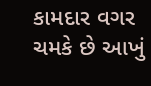કામદાર વગર ચમકે છે આખું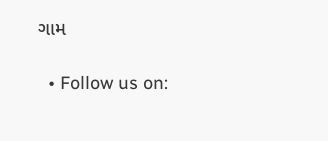ગામ

  • Follow us on: